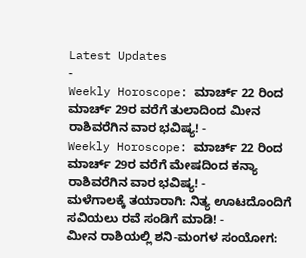Latest Updates
-
Weekly Horoscope: ಮಾರ್ಚ್ 22 ರಿಂದ ಮಾರ್ಚ್ 29ರ ವರೆಗೆ ತುಲಾದಿಂದ ಮೀನ ರಾಶಿವರೆಗಿನ ವಾರ ಭವಿಷ್ಯ! -
Weekly Horoscope: ಮಾರ್ಚ್ 22 ರಿಂದ ಮಾರ್ಚ್ 29ರ ವರೆಗೆ ಮೇಷದಿಂದ ಕನ್ಯಾ ರಾಶಿವರೆಗಿನ ವಾರ ಭವಿಷ್ಯ! -
ಮಳೆಗಾಲಕ್ಕೆ ತಯಾರಾಗಿ: ನಿತ್ಯ ಊಟದೊಂದಿಗೆ ಸವಿಯಲು ರವೆ ಸಂಡಿಗೆ ಮಾಡಿ! -
ಮೀನ ರಾಶಿಯಲ್ಲಿ ಶನಿ-ಮಂಗಳ ಸಂಯೋಗ: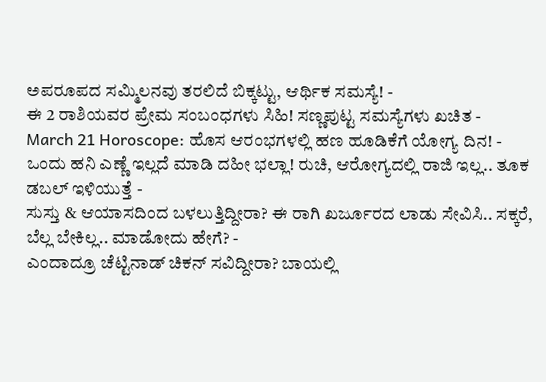ಅಪರೂಪದ ಸಮ್ಮಿಲನವು ತರಲಿದೆ ಬಿಕ್ಕಟ್ಟು, ಆರ್ಥಿಕ ಸಮಸ್ಯೆ! -
ಈ 2 ರಾಶಿಯವರ ಪ್ರೇಮ ಸಂಬಂಧಗಳು ಸಿಹಿ! ಸಣ್ಣಪುಟ್ಟ ಸಮಸ್ಯೆಗಳು ಖಚಿತ -
March 21 Horoscope: ಹೊಸ ಆರಂಭಗಳಲ್ಲಿ ಹಣ ಹೂಡಿಕೆಗೆ ಯೋಗ್ಯ ದಿನ! -
ಒಂದು ಹನಿ ಎಣ್ಣೆ ಇಲ್ಲದೆ ಮಾಡಿ ದಹೀ ಭಲ್ಲಾ! ರುಚಿ, ಆರೋಗ್ಯದಲ್ಲಿ ರಾಜಿ ಇಲ್ಲ.. ತೂಕ ಡಬಲ್ ಇಳಿಯುತ್ತೆ -
ಸುಸ್ತು & ಆಯಾಸದಿಂದ ಬಳಲುತ್ತಿದ್ದೀರಾ? ಈ ರಾಗಿ ಖರ್ಜೂರದ ಲಾಡು ಸೇವಿಸಿ.. ಸಕ್ಕರೆ, ಬೆಲ್ಲ ಬೇಕಿಲ್ಲ.. ಮಾಡೋದು ಹೇಗೆ? -
ಎಂದಾದ್ರೂ ಚೆಟ್ಟಿನಾಡ್ ಚಿಕನ್ ಸವಿದ್ದೀರಾ? ಬಾಯಲ್ಲಿ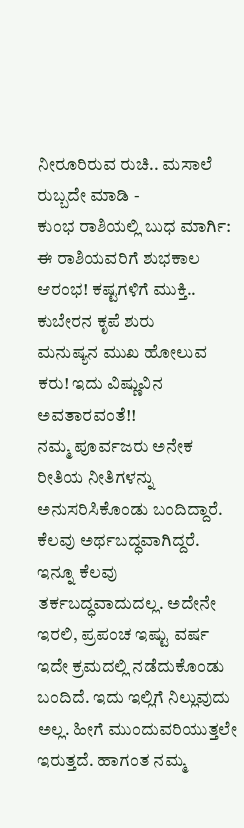ನೀರೂರಿರುವ ರುಚಿ.. ಮಸಾಲೆ ರುಬ್ಬದೇ ಮಾಡಿ -
ಕುಂಭ ರಾಶಿಯಲ್ಲಿ ಬುಧ ಮಾರ್ಗಿ: ಈ ರಾಶಿಯವರಿಗೆ ಶುಭಕಾಲ ಆರಂಭ! ಕಷ್ಟಗಳಿಗೆ ಮುಕ್ತಿ.. ಕುಬೇರನ ಕೃಪೆ ಶುರು
ಮನುಷ್ಯನ ಮುಖ ಹೋಲುವ ಕರು! ಇದು ವಿಷ್ಣುವಿನ ಅವತಾರವಂತೆ!!
ನಮ್ಮ ಪೂರ್ವಜರು ಅನೇಕ ರೀತಿಯ ನೀತಿಗಳನ್ನು ಅನುಸರಿಸಿಕೊಂಡು ಬಂದಿದ್ದಾರೆ. ಕೆಲವು ಅರ್ಥಬದ್ಧವಾಗಿದ್ದರೆ. ಇನ್ನೂ ಕೆಲವು ತರ್ಕಬದ್ಧವಾದುದಲ್ಲ. ಅದೇನೇ ಇರಲಿ, ಪ್ರಪಂಚ ಇಷ್ಟು ವರ್ಷ ಇದೇ ಕ್ರಮದಲ್ಲಿ ನಡೆದುಕೊಂಡು ಬಂದಿದೆ. ಇದು ಇಲ್ಲಿಗೆ ನಿಲ್ಲುವುದು ಅಲ್ಲ. ಹೀಗೆ ಮುಂದುವರಿಯುತ್ತಲೇ ಇರುತ್ತದೆ. ಹಾಗಂತ ನಮ್ಮ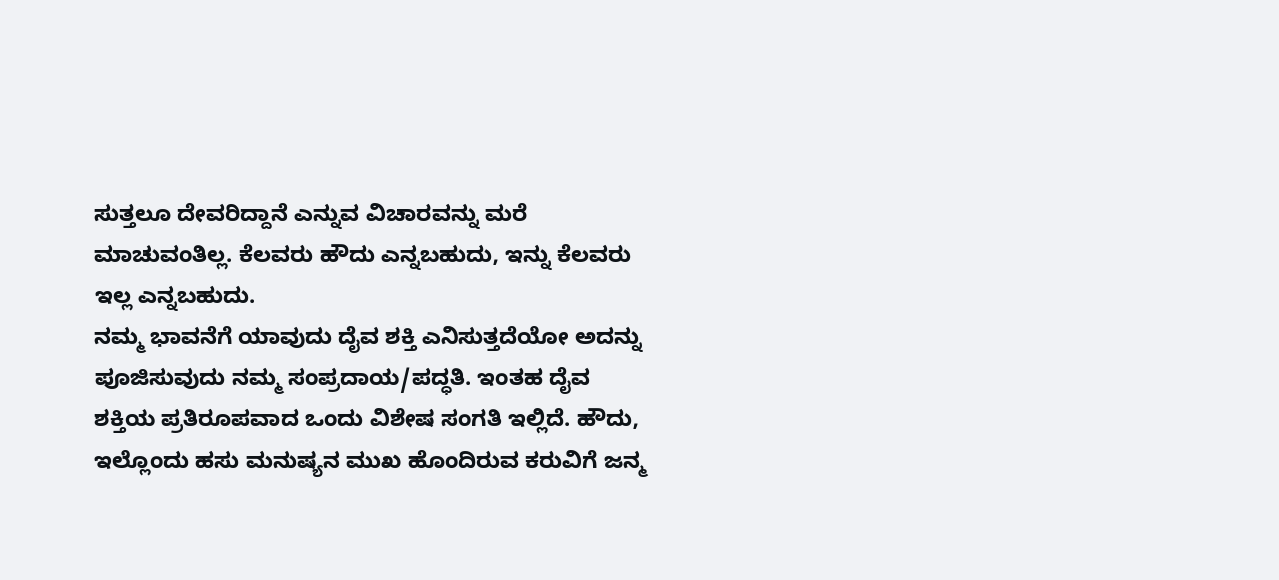ಸುತ್ತಲೂ ದೇವರಿದ್ದಾನೆ ಎನ್ನುವ ವಿಚಾರವನ್ನು ಮರೆ ಮಾಚುವಂತಿಲ್ಲ. ಕೆಲವರು ಹೌದು ಎನ್ನಬಹುದು, ಇನ್ನು ಕೆಲವರು ಇಲ್ಲ ಎನ್ನಬಹುದು.
ನಮ್ಮ ಭಾವನೆಗೆ ಯಾವುದು ದೈವ ಶಕ್ತಿ ಎನಿಸುತ್ತದೆಯೋ ಅದನ್ನು ಪೂಜಿಸುವುದು ನಮ್ಮ ಸಂಪ್ರದಾಯ/ಪದ್ಧತಿ. ಇಂತಹ ದೈವ ಶಕ್ತಿಯ ಪ್ರತಿರೂಪವಾದ ಒಂದು ವಿಶೇಷ ಸಂಗತಿ ಇಲ್ಲಿದೆ. ಹೌದು, ಇಲ್ಲೊಂದು ಹಸು ಮನುಷ್ಯನ ಮುಖ ಹೊಂದಿರುವ ಕರುವಿಗೆ ಜನ್ಮ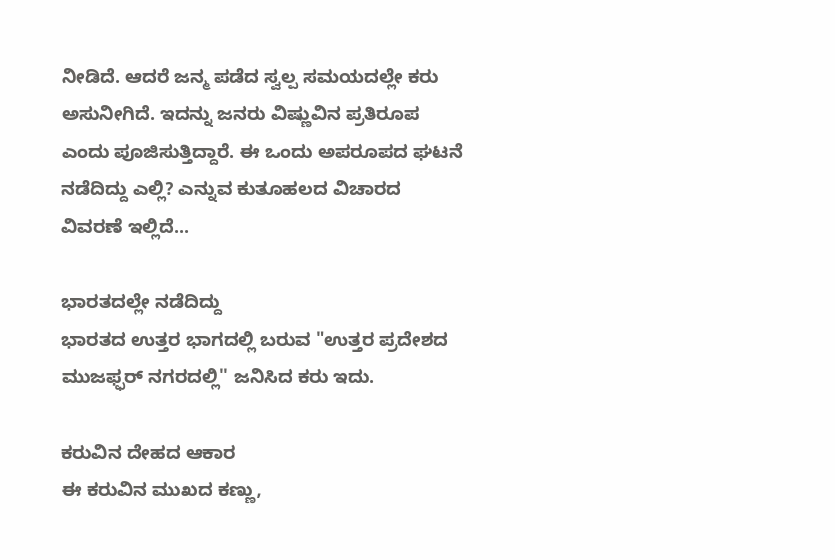ನೀಡಿದೆ. ಆದರೆ ಜನ್ಮ ಪಡೆದ ಸ್ವಲ್ಪ ಸಮಯದಲ್ಲೇ ಕರು ಅಸುನೀಗಿದೆ. ಇದನ್ನು ಜನರು ವಿಷ್ಣುವಿನ ಪ್ರತಿರೂಪ ಎಂದು ಪೂಜಿಸುತ್ತಿದ್ದಾರೆ. ಈ ಒಂದು ಅಪರೂಪದ ಘಟನೆ ನಡೆದಿದ್ದು ಎಲ್ಲಿ? ಎನ್ನುವ ಕುತೂಹಲದ ವಿಚಾರದ ವಿವರಣೆ ಇಲ್ಲಿದೆ...

ಭಾರತದಲ್ಲೇ ನಡೆದಿದ್ದು
ಭಾರತದ ಉತ್ತರ ಭಾಗದಲ್ಲಿ ಬರುವ "ಉತ್ತರ ಪ್ರದೇಶದ ಮುಜಫ್ಫರ್ ನಗರದಲ್ಲಿ'' ಜನಿಸಿದ ಕರು ಇದು.

ಕರುವಿನ ದೇಹದ ಆಕಾರ
ಈ ಕರುವಿನ ಮುಖದ ಕಣ್ಣು,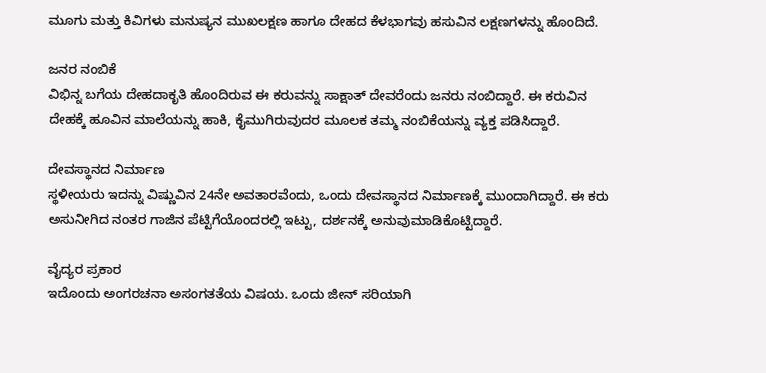ಮೂಗು ಮತ್ತು ಕಿವಿಗಳು ಮನುಷ್ಯನ ಮುಖಲಕ್ಷಣ ಹಾಗೂ ದೇಹದ ಕೆಳಭಾಗವು ಹಸುವಿನ ಲಕ್ಷಣಗಳನ್ನು ಹೊಂದಿದೆ.

ಜನರ ನಂಬಿಕೆ
ವಿಭಿನ್ನ ಬಗೆಯ ದೇಹದಾಕೃತಿ ಹೊಂದಿರುವ ಈ ಕರುವನ್ನು ಸಾಕ್ಷಾತ್ ದೇವರೆಂದು ಜನರು ನಂಬಿದ್ದಾರೆ. ಈ ಕರುವಿನ ದೇಹಕ್ಕೆ ಹೂವಿನ ಮಾಲೆಯನ್ನು ಹಾಕಿ, ಕೈಮುಗಿರುವುದರ ಮೂಲಕ ತಮ್ಮ ನಂಬಿಕೆಯನ್ನು ವ್ಯಕ್ತ ಪಡಿಸಿದ್ದಾರೆ.

ದೇವಸ್ಥಾನದ ನಿರ್ಮಾಣ
ಸ್ಥಳೀಯರು ಇದನ್ನು ವಿಷ್ಣುವಿನ 24ನೇ ಅವತಾರವೆಂದು, ಒಂದು ದೇವಸ್ಥಾನದ ನಿರ್ಮಾಣಕ್ಕೆ ಮುಂದಾಗಿದ್ದಾರೆ. ಈ ಕರು ಅಸುನೀಗಿದ ನಂತರ ಗಾಜಿನ ಪೆಟ್ಟಿಗೆಯೊಂದರಲ್ಲಿ ಇಟ್ಟು, ದರ್ಶನಕ್ಕೆ ಅನುವುಮಾಡಿಕೊಟ್ಟಿದ್ದಾರೆ.

ವೈದ್ಯರ ಪ್ರಕಾರ
ಇದೊಂದು ಅಂಗರಚನಾ ಅಸಂಗತತೆಯ ವಿಷಯ. ಒಂದು ಜೀನ್ ಸರಿಯಾಗಿ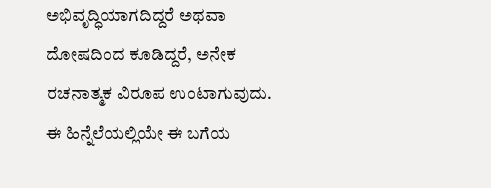ಅಭಿವೃದ್ಧಿಯಾಗದಿದ್ದರೆ ಅಥವಾ ದೋಷದಿಂದ ಕೂಡಿದ್ದರೆ, ಅನೇಕ ರಚನಾತ್ಮಕ ವಿರೂಪ ಉಂಟಾಗುವುದು. ಈ ಹಿನ್ನೆಲೆಯಲ್ಲಿಯೇ ಈ ಬಗೆಯ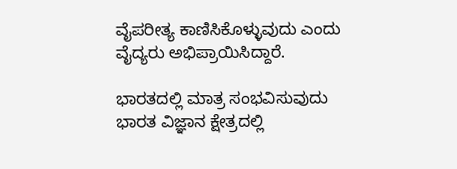ವೈಪರೀತ್ಯ ಕಾಣಿಸಿಕೊಳ್ಳುವುದು ಎಂದು ವೈದ್ಯರು ಅಭಿಪ್ರಾಯಿಸಿದ್ದಾರೆ.

ಭಾರತದಲ್ಲಿ ಮಾತ್ರ ಸಂಭವಿಸುವುದು
ಭಾರತ ವಿಜ್ಞಾನ ಕ್ಷೇತ್ರದಲ್ಲಿ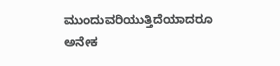ಮುಂದುವರಿಯುತ್ತಿದೆಯಾದರೂ ಅನೇಕ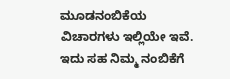ಮೂಡನಂಬಿಕೆಯ ವಿಚಾರಗಳು ಇಲ್ಲಿಯೇ ಇವೆ. ಇದು ಸಹ ನಿಮ್ಮ ನಂಬಿಕೆಗೆ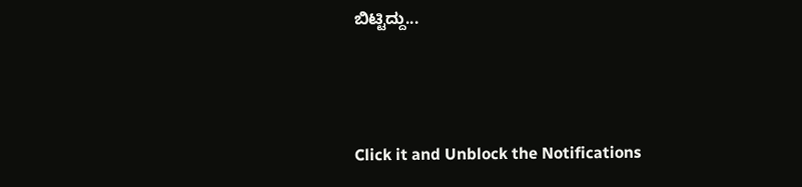ಬಿಟ್ಟಿದ್ದು...



Click it and Unblock the Notifications